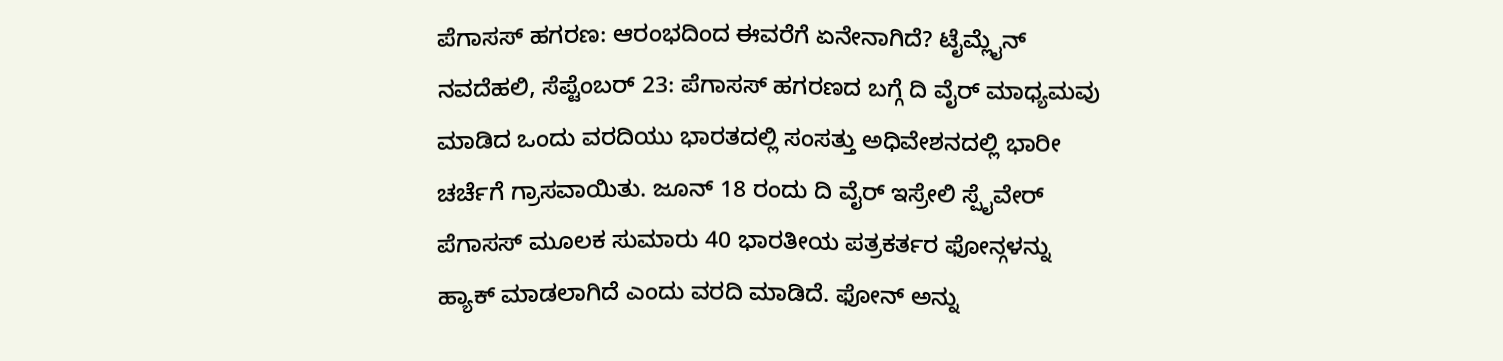ಪೆಗಾಸಸ್ ಹಗರಣ: ಆರಂಭದಿಂದ ಈವರೆಗೆ ಏನೇನಾಗಿದೆ? ಟೈಮ್ಲೈನ್
ನವದೆಹಲಿ, ಸೆಪ್ಟೆಂಬರ್ 23: ಪೆಗಾಸಸ್ ಹಗರಣದ ಬಗ್ಗೆ ದಿ ವೈರ್ ಮಾಧ್ಯಮವು ಮಾಡಿದ ಒಂದು ವರದಿಯು ಭಾರತದಲ್ಲಿ ಸಂಸತ್ತು ಅಧಿವೇಶನದಲ್ಲಿ ಭಾರೀ ಚರ್ಚೆಗೆ ಗ್ರಾಸವಾಯಿತು. ಜೂನ್ 18 ರಂದು ದಿ ವೈರ್ ಇಸ್ರೇಲಿ ಸ್ಪೈವೇರ್ ಪೆಗಾಸಸ್ ಮೂಲಕ ಸುಮಾರು 40 ಭಾರತೀಯ ಪತ್ರಕರ್ತರ ಫೋನ್ಗಳನ್ನು ಹ್ಯಾಕ್ ಮಾಡಲಾಗಿದೆ ಎಂದು ವರದಿ ಮಾಡಿದೆ. ಫೋನ್ ಅನ್ನು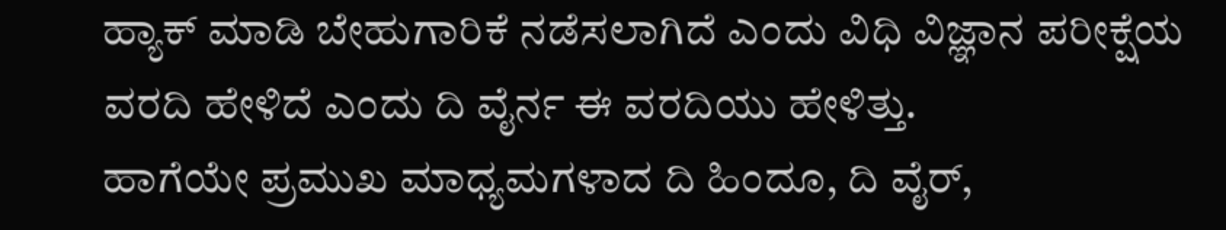ಹ್ಯಾಕ್ ಮಾಡಿ ಬೇಹುಗಾರಿಕೆ ನಡೆಸಲಾಗಿದೆ ಎಂದು ವಿಧಿ ವಿಜ್ಞಾನ ಪರೀಕ್ಷೆಯ ವರದಿ ಹೇಳಿದೆ ಎಂದು ದಿ ವೈರ್ನ ಈ ವರದಿಯು ಹೇಳಿತ್ತು.
ಹಾಗೆಯೇ ಪ್ರಮುಖ ಮಾಧ್ಯಮಗಳಾದ ದಿ ಹಿಂದೂ, ದಿ ವೈರ್,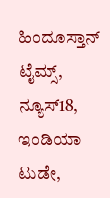ಹಿಂದೂಸ್ತಾನ್ ಟೈಮ್ಸ್, ನ್ಯೂಸ್18, ಇಂಡಿಯಾ ಟುಡೇ,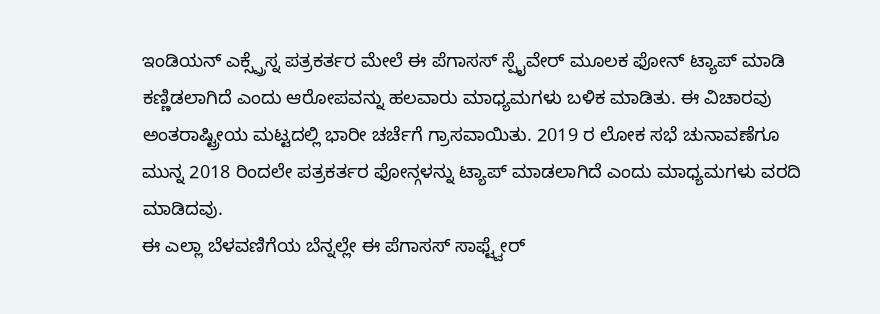ಇಂಡಿಯನ್ ಎಕ್ಸ್ಪ್ರೆಸ್ನ ಪತ್ರಕರ್ತರ ಮೇಲೆ ಈ ಪೆಗಾಸಸ್ ಸ್ಪೈವೇರ್ ಮೂಲಕ ಫೋನ್ ಟ್ಯಾಪ್ ಮಾಡಿ ಕಣ್ಣಿಡಲಾಗಿದೆ ಎಂದು ಆರೋಪವನ್ನು ಹಲವಾರು ಮಾಧ್ಯಮಗಳು ಬಳಿಕ ಮಾಡಿತು. ಈ ವಿಚಾರವು ಅಂತರಾಷ್ಟ್ರೀಯ ಮಟ್ಟದಲ್ಲಿ ಭಾರೀ ಚರ್ಚೆಗೆ ಗ್ರಾಸವಾಯಿತು. 2019 ರ ಲೋಕ ಸಭೆ ಚುನಾವಣೆಗೂ ಮುನ್ನ 2018 ರಿಂದಲೇ ಪತ್ರಕರ್ತರ ಫೋನ್ಗಳನ್ನು ಟ್ಯಾಪ್ ಮಾಡಲಾಗಿದೆ ಎಂದು ಮಾಧ್ಯಮಗಳು ವರದಿ ಮಾಡಿದವು.
ಈ ಎಲ್ಲಾ ಬೆಳವಣಿಗೆಯ ಬೆನ್ನಲ್ಲೇ ಈ ಪೆಗಾಸಸ್ ಸಾಫ್ಟ್ವೇರ್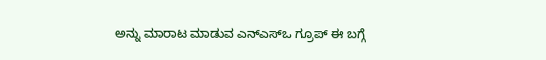ಅನ್ನು ಮಾರಾಟ ಮಾಡುವ ಎನ್ಎಸ್ಒ ಗ್ರೂಪ್ ಈ ಬಗ್ಗೆ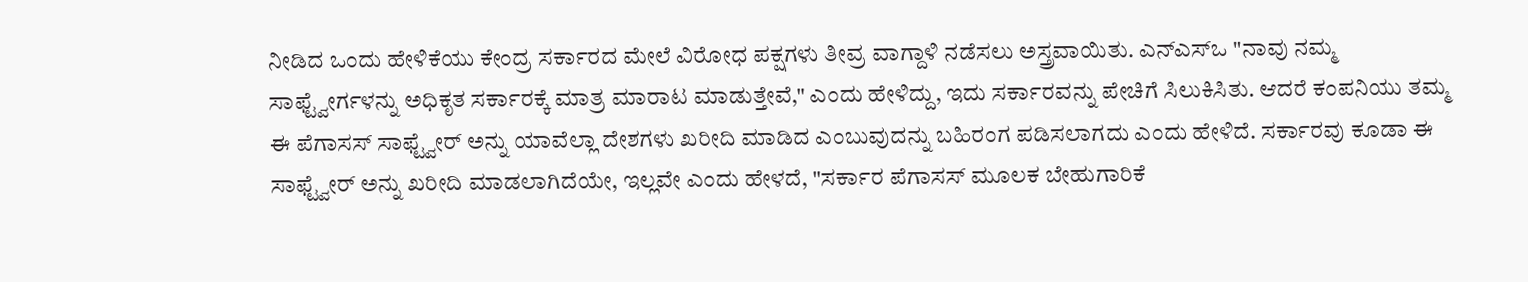ನೀಡಿದ ಒಂದು ಹೇಳಿಕೆಯು ಕೇಂದ್ರ ಸರ್ಕಾರದ ಮೇಲೆ ವಿರೋಧ ಪಕ್ಷಗಳು ತೀವ್ರ ವಾಗ್ದಾಳಿ ನಡೆಸಲು ಅಸ್ತ್ರವಾಯಿತು. ಎನ್ಎಸ್ಒ "ನಾವು ನಮ್ಮ ಸಾಫ್ಟ್ವೇರ್ಗಳನ್ನು ಅಧಿಕೃತ ಸರ್ಕಾರಕ್ಕೆ ಮಾತ್ರ ಮಾರಾಟ ಮಾಡುತ್ತೇವೆ," ಎಂದು ಹೇಳಿದ್ದು, ಇದು ಸರ್ಕಾರವನ್ನು ಪೇಚಿಗೆ ಸಿಲುಕಿಸಿತು. ಆದರೆ ಕಂಪನಿಯು ತಮ್ಮ ಈ ಪೆಗಾಸಸ್ ಸಾಫ್ಟ್ವೇರ್ ಅನ್ನು ಯಾವೆಲ್ಲಾ ದೇಶಗಳು ಖರೀದಿ ಮಾಡಿದ ಎಂಬುವುದನ್ನು ಬಹಿರಂಗ ಪಡಿಸಲಾಗದು ಎಂದು ಹೇಳಿದೆ. ಸರ್ಕಾರವು ಕೂಡಾ ಈ ಸಾಫ್ಟ್ವೇರ್ ಅನ್ನು ಖರೀದಿ ಮಾಡಲಾಗಿದೆಯೇ, ಇಲ್ಲವೇ ಎಂದು ಹೇಳದೆ, "ಸರ್ಕಾರ ಪೆಗಾಸಸ್ ಮೂಲಕ ಬೇಹುಗಾರಿಕೆ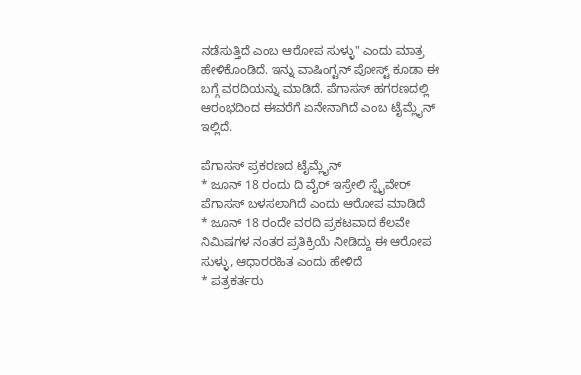ನಡೆಸುತ್ತಿದೆ ಎಂಬ ಆರೋಪ ಸುಳ್ಳು" ಎಂದು ಮಾತ್ರ ಹೇಳಿಕೊಂಡಿದೆ. ಇನ್ನು ವಾಷಿಂಗ್ಟನ್ ಪೋಸ್ಟ್ ಕೂಡಾ ಈ ಬಗ್ಗೆ ವರದಿಯನ್ನು ಮಾಡಿದೆ. ಪೆಗಾಸಸ್ ಹಗರಣದಲ್ಲಿ ಆರಂಭದಿಂದ ಈವರೆಗೆ ಏನೇನಾಗಿದೆ ಎಂಬ ಟೈಮ್ಲೈನ್ ಇಲ್ಲಿದೆ.

ಪೆಗಾಸಸ್ ಪ್ರಕರಣದ ಟೈಮ್ಲೈನ್
* ಜೂನ್ 18 ರಂದು ದಿ ವೈರ್ ಇಸ್ರೇಲಿ ಸ್ಪೈವೇರ್ ಪೆಗಾಸಸ್ ಬಳಸಲಾಗಿದೆ ಎಂದು ಆರೋಪ ಮಾಡಿದೆ
* ಜೂನ್ 18 ರಂದೇ ವರದಿ ಪ್ರಕಟವಾದ ಕೆಲವೇ ನಿಮಿಷಗಳ ನಂತರ ಪ್ರತಿಕ್ರಿಯೆ ನೀಡಿದ್ದು ಈ ಆರೋಪ ಸುಳ್ಳು, ಆಧಾರರಹಿತ ಎಂದು ಹೇಳಿದೆ
* ಪತ್ರಕರ್ತರು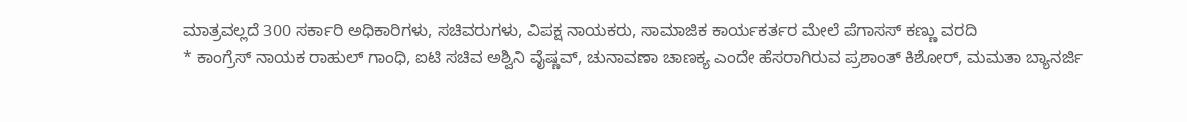ಮಾತ್ರವಲ್ಲದೆ 300 ಸರ್ಕಾರಿ ಅಧಿಕಾರಿಗಳು, ಸಚಿವರುಗಳು, ವಿಪಕ್ಷ ನಾಯಕರು, ಸಾಮಾಜಿಕ ಕಾರ್ಯಕರ್ತರ ಮೇಲೆ ಪೆಗಾಸಸ್ ಕಣ್ಣು ವರದಿ
* ಕಾಂಗ್ರೆಸ್ ನಾಯಕ ರಾಹುಲ್ ಗಾಂಧಿ, ಐಟಿ ಸಚಿವ ಅಶ್ವಿನಿ ವೈಷ್ಣವ್, ಚುನಾವಣಾ ಚಾಣಕ್ಯ ಎಂದೇ ಹೆಸರಾಗಿರುವ ಪ್ರಶಾಂತ್ ಕಿಶೋರ್, ಮಮತಾ ಬ್ಯಾನರ್ಜಿ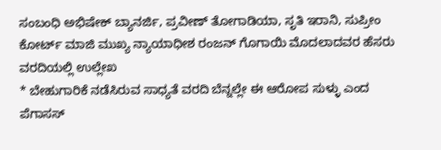ಸಂಬಂಧಿ ಅಭಿಷೇಕ್ ಬ್ಯಾನರ್ಜಿ, ಪ್ರವೀಣ್ ತೋಗಾಡಿಯಾ, ಸೃತಿ ಇರಾನಿ, ಸುಪ್ರೀಂ ಕೋರ್ಟ್ ಮಾಜಿ ಮುಖ್ಯ ನ್ಯಾಯಾಧೀಶ ರಂಜನ್ ಗೊಗಾಯಿ ಮೊದಲಾದವರ ಹೆಸರು ವರದಿಯಲ್ಲಿ ಉಲ್ಲೇಖ
* ಬೇಹುಗಾರಿಕೆ ನಡೆಸಿರುವ ಸಾಧ್ಯತೆ ವರದಿ ಬೆನ್ನಲ್ಲೇ ಈ ಆರೋಪ ಸುಳ್ಳು ಎಂದ ಪೆಗಾಸಸ್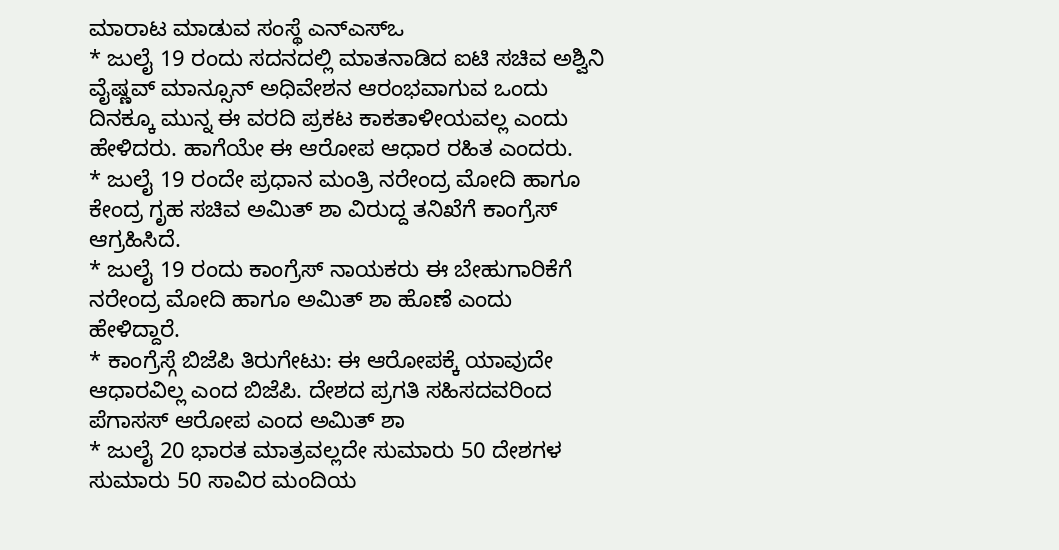ಮಾರಾಟ ಮಾಡುವ ಸಂಸ್ಥೆ ಎನ್ಎಸ್ಒ
* ಜುಲೈ 19 ರಂದು ಸದನದಲ್ಲಿ ಮಾತನಾಡಿದ ಐಟಿ ಸಚಿವ ಅಶ್ವಿನಿ ವೈಷ್ಣವ್ ಮಾನ್ಸೂನ್ ಅಧಿವೇಶನ ಆರಂಭವಾಗುವ ಒಂದು ದಿನಕ್ಕೂ ಮುನ್ನ ಈ ವರದಿ ಪ್ರಕಟ ಕಾಕತಾಳೀಯವಲ್ಲ ಎಂದು ಹೇಳಿದರು. ಹಾಗೆಯೇ ಈ ಆರೋಪ ಆಧಾರ ರಹಿತ ಎಂದರು.
* ಜುಲೈ 19 ರಂದೇ ಪ್ರಧಾನ ಮಂತ್ರಿ ನರೇಂದ್ರ ಮೋದಿ ಹಾಗೂ ಕೇಂದ್ರ ಗೃಹ ಸಚಿವ ಅಮಿತ್ ಶಾ ವಿರುದ್ದ ತನಿಖೆಗೆ ಕಾಂಗ್ರೆಸ್ ಆಗ್ರಹಿಸಿದೆ.
* ಜುಲೈ 19 ರಂದು ಕಾಂಗ್ರೆಸ್ ನಾಯಕರು ಈ ಬೇಹುಗಾರಿಕೆಗೆ ನರೇಂದ್ರ ಮೋದಿ ಹಾಗೂ ಅಮಿತ್ ಶಾ ಹೊಣೆ ಎಂದು ಹೇಳಿದ್ದಾರೆ.
* ಕಾಂಗ್ರೆಸ್ಗೆ ಬಿಜೆಪಿ ತಿರುಗೇಟು: ಈ ಆರೋಪಕ್ಕೆ ಯಾವುದೇ ಆಧಾರವಿಲ್ಲ ಎಂದ ಬಿಜೆಪಿ. ದೇಶದ ಪ್ರಗತಿ ಸಹಿಸದವರಿಂದ ಪೆಗಾಸಸ್ ಆರೋಪ ಎಂದ ಅಮಿತ್ ಶಾ
* ಜುಲೈ 20 ಭಾರತ ಮಾತ್ರವಲ್ಲದೇ ಸುಮಾರು 50 ದೇಶಗಳ ಸುಮಾರು 50 ಸಾವಿರ ಮಂದಿಯ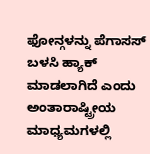ಫೋನ್ಗಳನ್ನು ಪೆಗಾಸಸ್ ಬಳಸಿ ಹ್ಯಾಕ್ ಮಾಡಲಾಗಿದೆ ಎಂದು ಅಂತಾರಾಷ್ಟ್ರೀಯ ಮಾಧ್ಯಮಗಳಲ್ಲಿ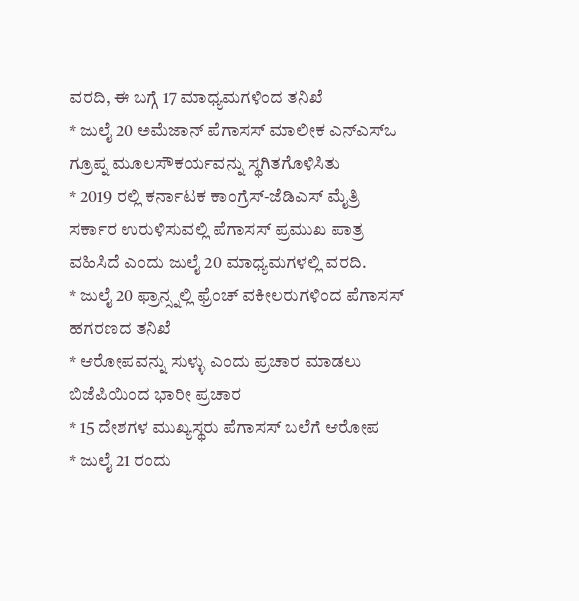ವರದಿ, ಈ ಬಗ್ಗೆ 17 ಮಾಧ್ಯಮಗಳಿಂದ ತನಿಖೆ
* ಜುಲೈ 20 ಅಮೆಜಾನ್ ಪೆಗಾಸಸ್ ಮಾಲೀಕ ಎನ್ಎಸ್ಒ ಗ್ರೂಪ್ನ ಮೂಲಸೌಕರ್ಯವನ್ನು ಸ್ಥಗಿತಗೊಳಿಸಿತು
* 2019 ರಲ್ಲಿ ಕರ್ನಾಟಕ ಕಾಂಗ್ರೆಸ್-ಜೆಡಿಎಸ್ ಮೈತ್ರಿ ಸರ್ಕಾರ ಉರುಳಿಸುವಲ್ಲಿ ಪೆಗಾಸಸ್ ಪ್ರಮುಖ ಪಾತ್ರ ವಹಿಸಿದೆ ಎಂದು ಜುಲೈ 20 ಮಾಧ್ಯಮಗಳಲ್ಲಿ ವರದಿ.
* ಜುಲೈ 20 ಫ್ರಾನ್ಸ್ನಲ್ಲಿ ಫ್ರೆಂಚ್ ವಕೀಲರುಗಳಿಂದ ಪೆಗಾಸಸ್ ಹಗರಣದ ತನಿಖೆ
* ಆರೋಪವನ್ನು ಸುಳ್ಳು ಎಂದು ಪ್ರಚಾರ ಮಾಡಲು ಬಿಜೆಪಿಯಿಂದ ಭಾರೀ ಪ್ರಚಾರ
* 15 ದೇಶಗಳ ಮುಖ್ಯಸ್ಥರು ಪೆಗಾಸಸ್ ಬಲೆಗೆ ಆರೋಪ
* ಜುಲೈ 21 ರಂದು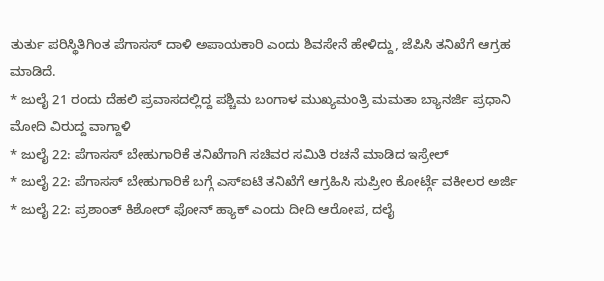ತುರ್ತು ಪರಿಸ್ಥಿತಿಗಿಂತ ಪೆಗಾಸಸ್ ದಾಳಿ ಅಪಾಯಕಾರಿ ಎಂದು ಶಿವಸೇನೆ ಹೇಳಿದ್ದು, ಜೆಪಿಸಿ ತನಿಖೆಗೆ ಆಗ್ರಹ ಮಾಡಿದೆ.
* ಜುಲೈ 21 ರಂದು ದೆಹಲಿ ಪ್ರವಾಸದಲ್ಲಿದ್ದ ಪಶ್ಚಿಮ ಬಂಗಾಳ ಮುಖ್ಯಮಂತ್ರಿ ಮಮತಾ ಬ್ಯಾನರ್ಜಿ ಪ್ರಧಾನಿ ಮೋದಿ ವಿರುದ್ದ ವಾಗ್ದಾಳಿ
* ಜುಲೈ 22: ಪೆಗಾಸಸ್ ಬೇಹುಗಾರಿಕೆ ತನಿಖೆಗಾಗಿ ಸಚಿವರ ಸಮಿತಿ ರಚನೆ ಮಾಡಿದ ಇಸ್ರೇಲ್
* ಜುಲೈ 22: ಪೆಗಾಸಸ್ ಬೇಹುಗಾರಿಕೆ ಬಗ್ಗೆ ಎಸ್ಐಟಿ ತನಿಖೆಗೆ ಆಗ್ರಹಿಸಿ ಸುಪ್ರೀಂ ಕೋರ್ಟ್ಗೆ ವಕೀಲರ ಅರ್ಜಿ
* ಜುಲೈ 22: ಪ್ರಶಾಂತ್ ಕಿಶೋರ್ ಫೋನ್ ಹ್ಯಾಕ್ ಎಂದು ದೀದಿ ಆರೋಪ, ದಲೈ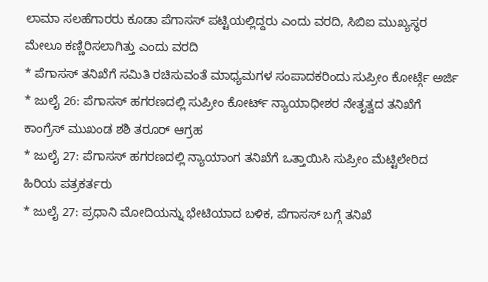ಲಾಮಾ ಸಲಹೆಗಾರರು ಕೂಡಾ ಪೆಗಾಸಸ್ ಪಟ್ಟಿಯಲ್ಲಿದ್ದರು ಎಂದು ವರದಿ, ಸಿಬಿಐ ಮುಖ್ಯಸ್ಥರ ಮೇಲೂ ಕಣ್ಣಿರಿಸಲಾಗಿತ್ತು ಎಂದು ವರದಿ
* ಪೆಗಾಸಸ್ ತನಿಖೆಗೆ ಸಮಿತಿ ರಚಿಸುವಂತೆ ಮಾಧ್ಯಮಗಳ ಸಂಪಾದಕರಿಂದು ಸುಪ್ರೀಂ ಕೋರ್ಟ್ಗೆ ಅರ್ಜಿ
* ಜುಲೈ 26: ಪೆಗಾಸಸ್ ಹಗರಣದಲ್ಲಿ ಸುಪ್ರೀಂ ಕೋರ್ಟ್ ನ್ಯಾಯಾಧೀಶರ ನೇತೃತ್ವದ ತನಿಖೆಗೆ ಕಾಂಗ್ರೆಸ್ ಮುಖಂಡ ಶಶಿ ತರೂರ್ ಆಗ್ರಹ
* ಜುಲೈ 27: ಪೆಗಾಸಸ್ ಹಗರಣದಲ್ಲಿ ನ್ಯಾಯಾಂಗ ತನಿಖೆಗೆ ಒತ್ತಾಯಿಸಿ ಸುಪ್ರೀಂ ಮೆಟ್ಟಿಲೇರಿದ ಹಿರಿಯ ಪತ್ರಕರ್ತರು
* ಜುಲೈ 27: ಪ್ರಧಾನಿ ಮೋದಿಯನ್ನು ಭೇಟಿಯಾದ ಬಳಿಕ, ಪೆಗಾಸಸ್ ಬಗ್ಗೆ ತನಿಖೆ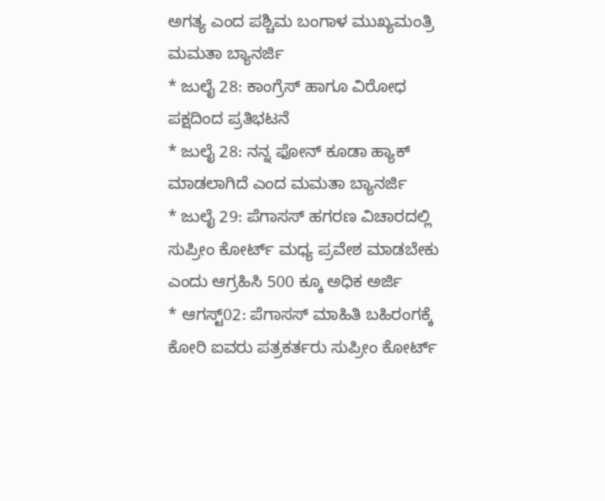ಅಗತ್ಯ ಎಂದ ಪಶ್ಚಿಮ ಬಂಗಾಳ ಮುಖ್ಯಮಂತ್ರಿ ಮಮತಾ ಬ್ಯಾನರ್ಜಿ
* ಜುಲೈ 28: ಕಾಂಗ್ರೆಸ್ ಹಾಗೂ ವಿರೋಧ ಪಕ್ಷದಿಂದ ಪ್ರತಿಭಟನೆ
* ಜುಲೈ 28: ನನ್ನ ಫೋನ್ ಕೂಡಾ ಹ್ಯಾಕ್ ಮಾಡಲಾಗಿದೆ ಎಂದ ಮಮತಾ ಬ್ಯಾನರ್ಜಿ
* ಜುಲೈ 29: ಪೆಗಾಸಸ್ ಹಗರಣ ವಿಚಾರದಲ್ಲಿ ಸುಪ್ರೀಂ ಕೋರ್ಟ್ ಮಧ್ಯ ಪ್ರವೇಶ ಮಾಡಬೇಕು ಎಂದು ಆಗ್ರಹಿಸಿ 500 ಕ್ಕೂ ಅಧಿಕ ಅರ್ಜಿ
* ಆಗಸ್ಟ್02: ಪೆಗಾಸಸ್ ಮಾಹಿತಿ ಬಹಿರಂಗಕ್ಕೆ ಕೋರಿ ಐವರು ಪತ್ರಕರ್ತರು ಸುಪ್ರೀಂ ಕೋರ್ಟ್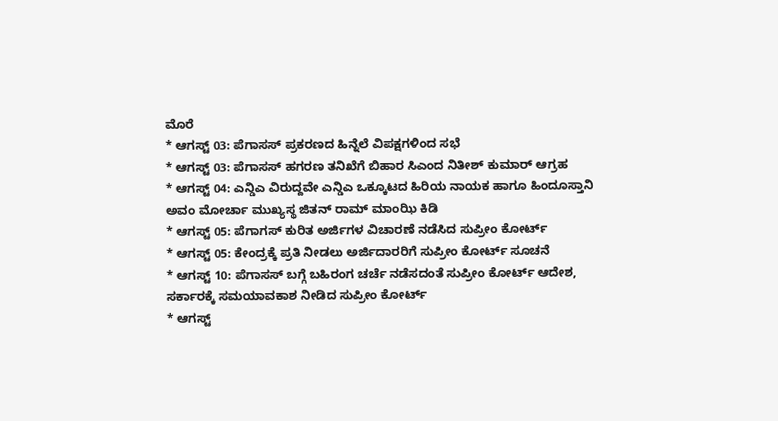ಮೊರೆ
* ಆಗಸ್ಟ್ 03: ಪೆಗಾಸಸ್ ಪ್ರಕರಣದ ಹಿನ್ನೆಲೆ ವಿಪಕ್ಷಗಳಿಂದ ಸಭೆ
* ಆಗಸ್ಟ್ 03: ಪೆಗಾಸಸ್ ಹಗರಣ ತನಿಖೆಗೆ ಬಿಹಾರ ಸಿಎಂದ ನಿತೀಶ್ ಕುಮಾರ್ ಆಗ್ರಹ
* ಆಗಸ್ಟ್ 04: ಎನ್ಡಿಎ ವಿರುದ್ದವೇ ಎನ್ಡಿಎ ಒಕ್ಕೂಟದ ಹಿರಿಯ ನಾಯಕ ಹಾಗೂ ಹಿಂದೂಸ್ತಾನಿ ಅವಂ ಮೋರ್ಚಾ ಮುಖ್ಯಸ್ಥ ಜಿತನ್ ರಾಮ್ ಮಾಂಝಿ ಕಿಡಿ
* ಆಗಸ್ಟ್ 05: ಪೆಗಾಗಸ್ ಕುರಿತ ಅರ್ಜಿಗಳ ವಿಚಾರಣೆ ನಡೆಸಿದ ಸುಪ್ರೀಂ ಕೋರ್ಟ್
* ಆಗಸ್ಟ್ 05: ಕೇಂದ್ರಕ್ಕೆ ಪ್ರತಿ ನೀಡಲು ಅರ್ಜಿದಾರರಿಗೆ ಸುಪ್ರೀಂ ಕೋರ್ಟ್ ಸೂಚನೆ
* ಆಗಸ್ಟ್ 10: ಪೆಗಾಸಸ್ ಬಗ್ಗೆ ಬಹಿರಂಗ ಚರ್ಚೆ ನಡೆಸದಂತೆ ಸುಪ್ರೀಂ ಕೋರ್ಟ್ ಆದೇಶ, ಸರ್ಕಾರಕ್ಕೆ ಸಮಯಾವಕಾಶ ನೀಡಿದ ಸುಪ್ರೀಂ ಕೋರ್ಟ್
* ಆಗಸ್ಟ್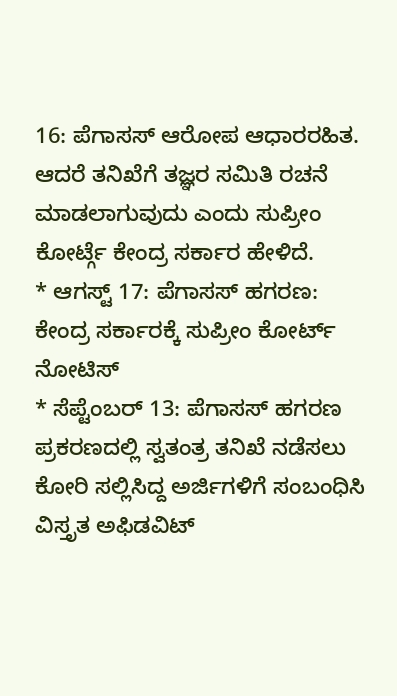16: ಪೆಗಾಸಸ್ ಆರೋಪ ಆಧಾರರಹಿತ. ಆದರೆ ತನಿಖೆಗೆ ತಜ್ಞರ ಸಮಿತಿ ರಚನೆ ಮಾಡಲಾಗುವುದು ಎಂದು ಸುಪ್ರೀಂ ಕೋರ್ಟ್ಗೆ ಕೇಂದ್ರ ಸರ್ಕಾರ ಹೇಳಿದೆ.
* ಆಗಸ್ಟ್ 17: ಪೆಗಾಸಸ್ ಹಗರಣ: ಕೇಂದ್ರ ಸರ್ಕಾರಕ್ಕೆ ಸುಪ್ರೀಂ ಕೋರ್ಟ್ ನೋಟಿಸ್
* ಸೆಪ್ಟೆಂಬರ್ 13: ಪೆಗಾಸಸ್ ಹಗರಣ ಪ್ರಕರಣದಲ್ಲಿ ಸ್ವತಂತ್ರ ತನಿಖೆ ನಡೆಸಲು ಕೋರಿ ಸಲ್ಲಿಸಿದ್ದ ಅರ್ಜಿಗಳಿಗೆ ಸಂಬಂಧಿಸಿ ವಿಸ್ತೃತ ಅಫಿಡವಿಟ್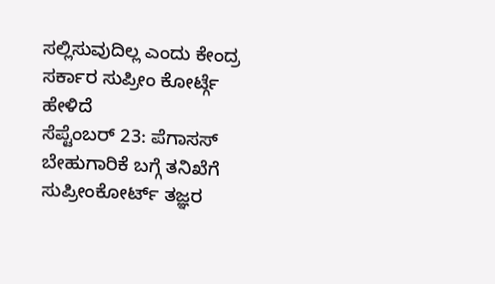ಸಲ್ಲಿಸುವುದಿಲ್ಲ ಎಂದು ಕೇಂದ್ರ ಸರ್ಕಾರ ಸುಪ್ರೀಂ ಕೋರ್ಟ್ಗೆ ಹೇಳಿದೆ
ಸೆಪ್ಟೆಂಬರ್ 23: ಪೆಗಾಸಸ್ ಬೇಹುಗಾರಿಕೆ ಬಗ್ಗೆ ತನಿಖೆಗೆ ಸುಪ್ರೀಂಕೋರ್ಟ್ ತಜ್ಞರ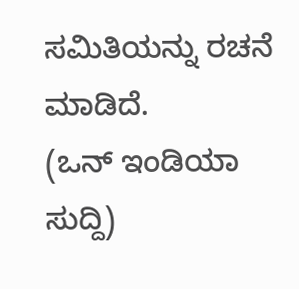ಸಮಿತಿಯನ್ನು ರಚನೆ ಮಾಡಿದೆ.
(ಒನ್ ಇಂಡಿಯಾ ಸುದ್ದಿ)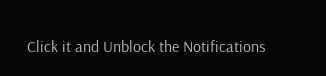Click it and Unblock the Notifications